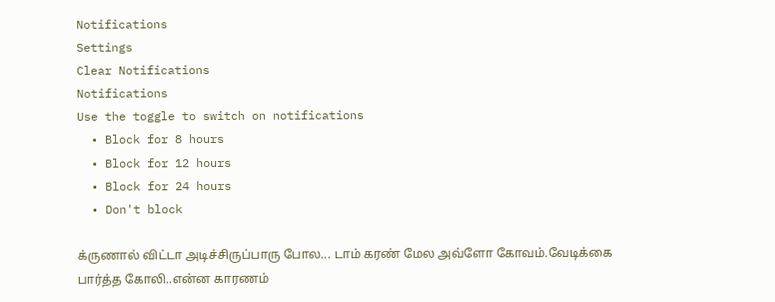Notifications
Settings
Clear Notifications
Notifications
Use the toggle to switch on notifications
  • Block for 8 hours
  • Block for 12 hours
  • Block for 24 hours
  • Don't block

க்ருணால் விட்டா அடிச்சிருப்பாரு போல... டாம் கரண் மேல அவ்ளோ கோவம்.வேடிக்கை பார்த்த கோலி..என்ன காரணம்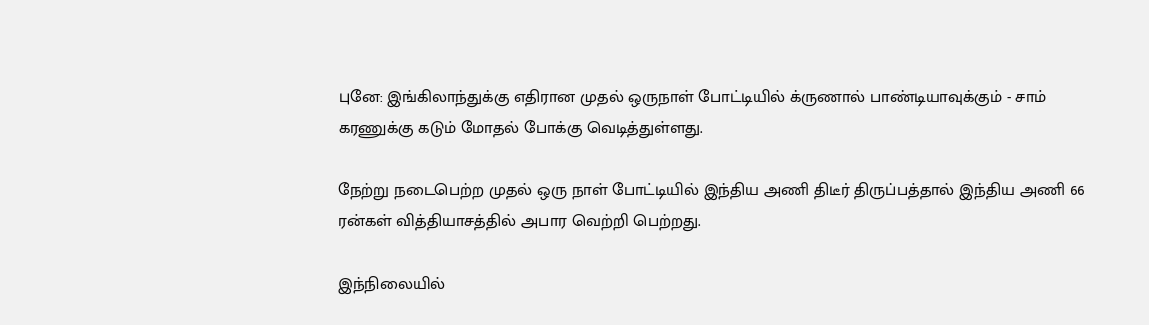புனே: இங்கிலாந்துக்கு எதிரான முதல் ஒருநாள் போட்டியில் க்ருணால் பாண்டியாவுக்கும் - சாம் கரணுக்கு கடும் மோதல் போக்கு வெடித்துள்ளது.

நேற்று நடைபெற்ற முதல் ஒரு நாள் போட்டியில் இந்திய அணி திடீர் திருப்பத்தால் இந்திய அணி 66 ரன்கள் வித்தியாசத்தில் அபார வெற்றி பெற்றது.

இந்நிலையில்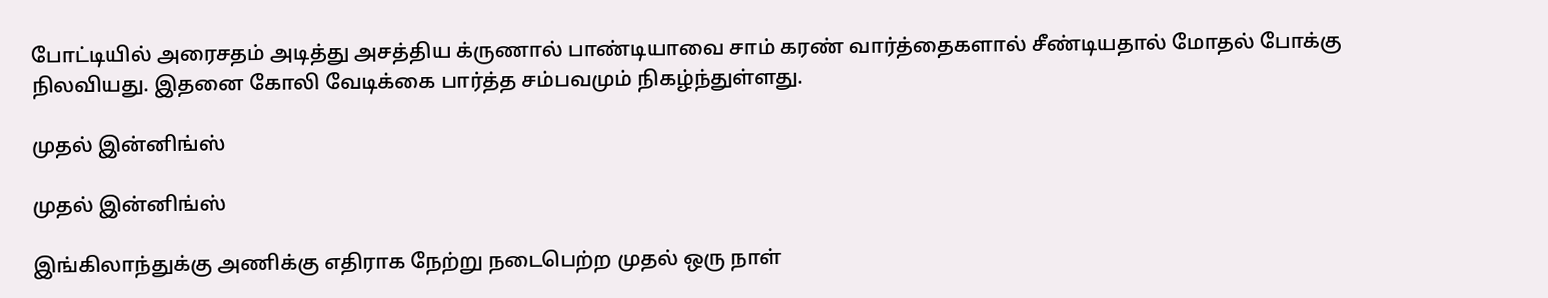போட்டியில் அரைசதம் அடித்து அசத்திய க்ருணால் பாண்டியாவை சாம் கரண் வார்த்தைகளால் சீண்டியதால் மோதல் போக்கு நிலவியது. இதனை கோலி வேடிக்கை பார்த்த சம்பவமும் நிகழ்ந்துள்ளது.

முதல் இன்னிங்ஸ்

முதல் இன்னிங்ஸ்

இங்கிலாந்துக்கு அணிக்கு எதிராக நேற்று நடைபெற்ற முதல் ஒரு நாள்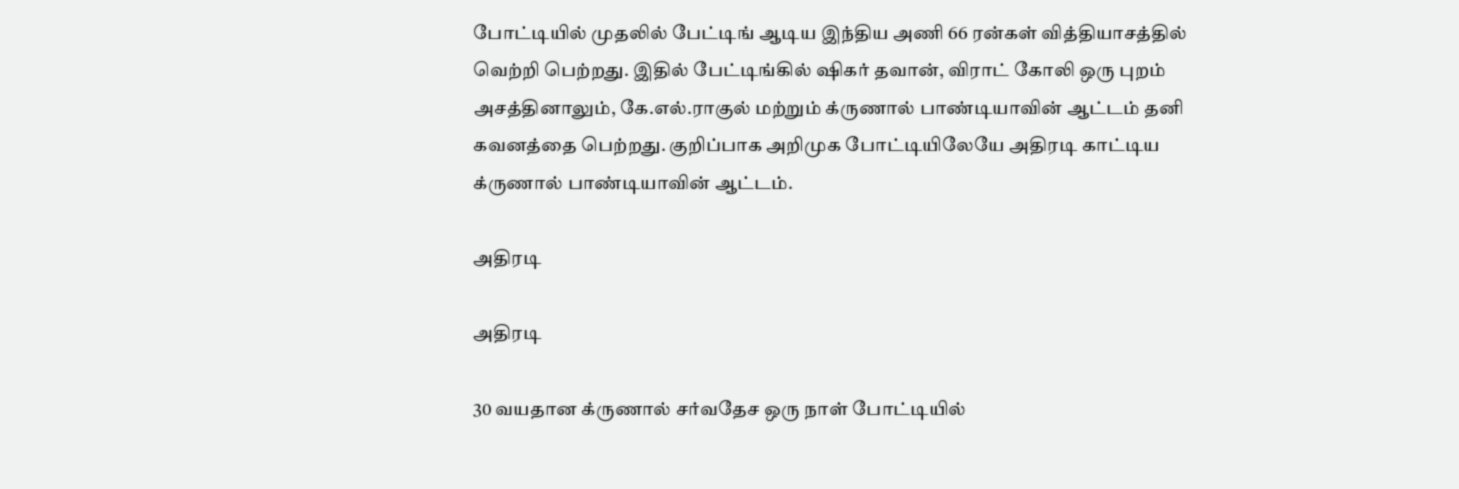போட்டியில் முதலில் பேட்டிங் ஆடிய இந்திய அணி 66 ரன்கள் வித்தியாசத்தில் வெற்றி பெற்றது. இதில் பேட்டிங்கில் ஷிகர் தவான், விராட் கோலி ஒரு புறம் அசத்தினாலும், கே.எல்.ராகுல் மற்றும் க்ருணால் பாண்டியாவின் ஆட்டம் தனி கவனத்தை பெற்றது. குறிப்பாக அறிமுக போட்டியிலேயே அதிரடி காட்டிய க்ருணால் பாண்டியாவின் ஆட்டம்.

அதிரடி

அதிரடி

30 வயதான க்ருணால் சர்வதேச ஒரு நாள் போட்டியில்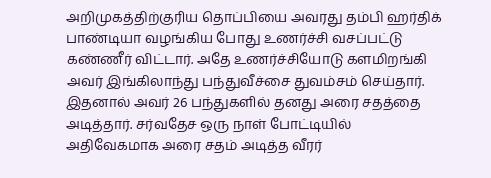அறிமுகத்திற்குரிய தொப்பியை அவரது தம்பி ஹர்திக் பாண்டியா வழங்கிய போது உணர்ச்சி வசப்பட்டு கண்ணீர் விட்டார். அதே உணர்ச்சியோடு களமிறங்கி அவர் இங்கிலாந்து பந்துவீச்சை துவம்சம் செய்தார். இதனால் அவர் 26 பந்துகளில் தனது அரை சதத்தை அடித்தார். சர்வதேச ஒரு நாள் போட்டியில் அதிவேகமாக அரை சதம் அடித்த வீரர்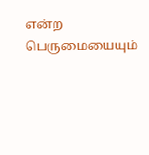என்ற பெருமையையும்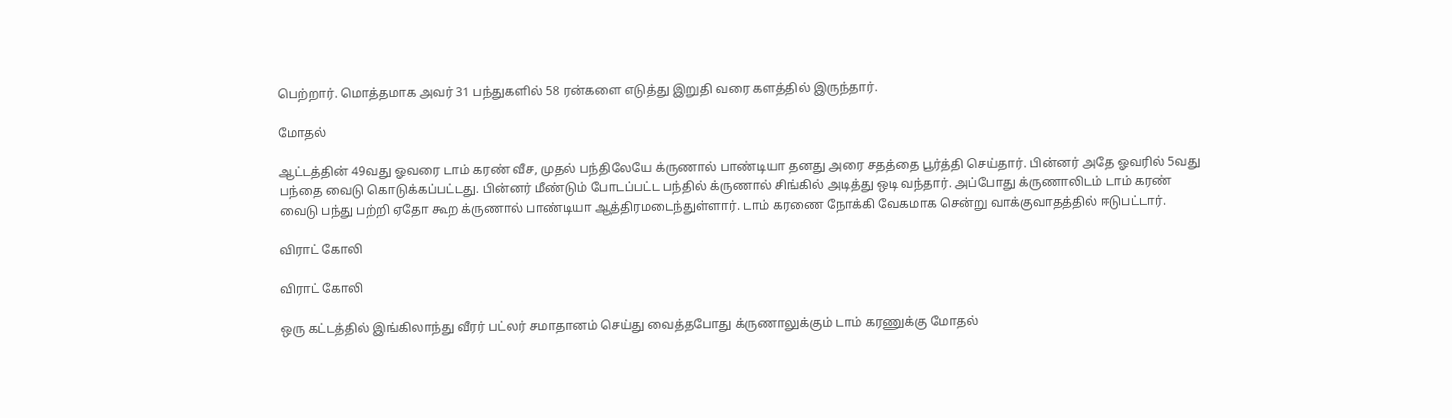பெற்றார். மொத்தமாக அவர் 31 பந்துகளில் 58 ரன்களை எடுத்து இறுதி வரை களத்தில் இருந்தார்.

மோதல்

ஆட்டத்தின் 49வது ஓவரை டாம் கரண் வீச, முதல் பந்திலேயே க்ருணால் பாண்டியா தனது அரை சதத்தை பூர்த்தி செய்தார். பின்னர் அதே ஓவரில் 5வது பந்தை வைடு கொடுக்கப்பட்டது. பின்னர் மீண்டும் போடப்பட்ட பந்தில் க்ருணால் சிங்கில் அடித்து ஒடி வந்தார். அப்போது க்ருணாலிடம் டாம் கரண் வைடு பந்து பற்றி ஏதோ கூற க்ருணால் பாண்டியா ஆத்திரமடைந்துள்ளார். டாம் கரணை நோக்கி வேகமாக சென்று வாக்குவாதத்தில் ஈடுபட்டார்.

விராட் கோலி

விராட் கோலி

ஒரு கட்டத்தில் இங்கிலாந்து வீரர் பட்லர் சமாதானம் செய்து வைத்தபோது க்ருணாலுக்கும் டாம் கரணுக்கு மோதல்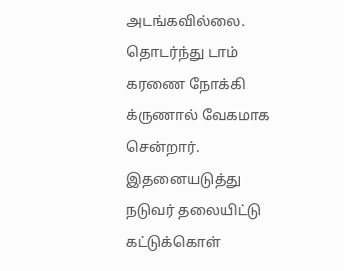அடங்கவில்லை. தொடர்ந்து டாம் கரணை நோக்கி க்ருணால் வேகமாக சென்றார். இதனையடுத்து நடுவர் தலையிட்டு கட்டுக்கொள்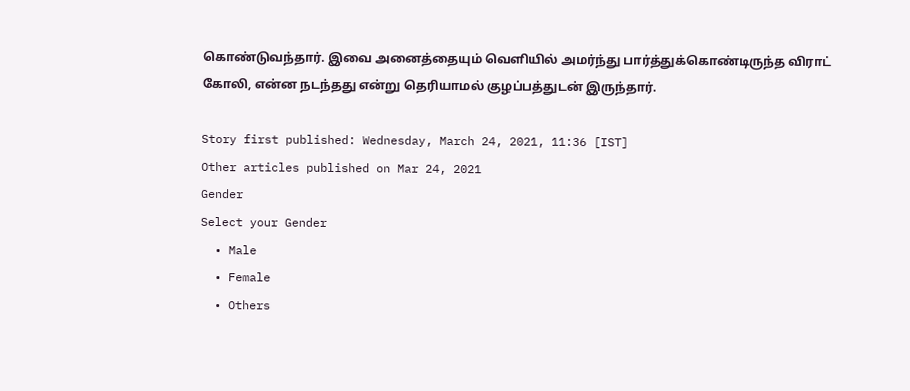கொண்டுவந்தார். இவை அனைத்தையும் வெளியில் அமர்ந்து பார்த்துக்கொண்டிருந்த விராட் கோலி, என்ன நடந்தது என்று தெரியாமல் குழப்பத்துடன் இருந்தார்.

Story first published: Wednesday, March 24, 2021, 11:36 [IST]
Other articles published on Mar 24, 2021
Gender
Select your Gender
  • Male
  • Female
  • Others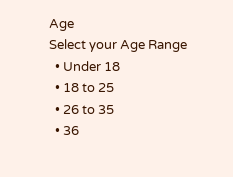Age
Select your Age Range
  • Under 18
  • 18 to 25
  • 26 to 35
  • 36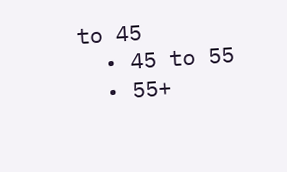to 45
  • 45 to 55
  • 55+